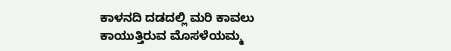ಕಾಳನದಿ ದಡದಲ್ಲಿ ಮರಿ ಕಾವಲು ಕಾಯುತ್ತಿರುವ ಮೊಸಳೆಯಮ್ಮ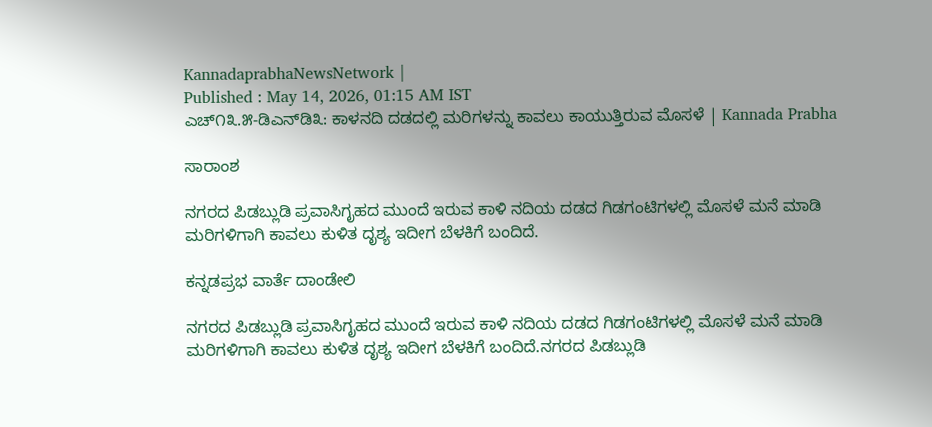KannadaprabhaNewsNetwork |
Published : May 14, 2026, 01:15 AM IST
ಎಚ್೧೩.೫-ಡಿಎನ್‌ಡಿ೩: ಕಾಳನದಿ ದಡದಲ್ಲಿ ಮರಿಗಳನ್ನು ಕಾವಲು ಕಾಯುತ್ತಿರುವ ಮೊಸಳೆ | Kannada Prabha

ಸಾರಾಂಶ

ನಗರದ ಪಿಡಬ್ಲುಡಿ ಪ್ರವಾಸಿಗೃಹದ ಮುಂದೆ ಇರುವ ಕಾಳಿ ನದಿಯ ದಡದ ಗಿಡಗಂಟಿಗಳಲ್ಲಿ ಮೊಸಳೆ ಮನೆ ಮಾಡಿ ಮರಿಗಳಿಗಾಗಿ ಕಾವಲು ಕುಳಿತ ದೃಶ್ಯ ಇದೀಗ ಬೆಳಕಿಗೆ ಬಂದಿದೆ.

ಕನ್ನಡಪ್ರಭ ವಾರ್ತೆ ದಾಂಡೇಲಿ

ನಗರದ ಪಿಡಬ್ಲುಡಿ ಪ್ರವಾಸಿಗೃಹದ ಮುಂದೆ ಇರುವ ಕಾಳಿ ನದಿಯ ದಡದ ಗಿಡಗಂಟಿಗಳಲ್ಲಿ ಮೊಸಳೆ ಮನೆ ಮಾಡಿ ಮರಿಗಳಿಗಾಗಿ ಕಾವಲು ಕುಳಿತ ದೃಶ್ಯ ಇದೀಗ ಬೆಳಕಿಗೆ ಬಂದಿದೆ.ನಗರದ ಪಿಡಬ್ಲುಡಿ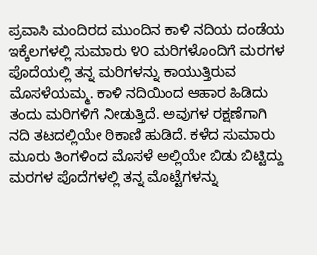ಪ್ರವಾಸಿ ಮಂದಿರದ ಮುಂದಿನ ಕಾಳಿ ನದಿಯ ದಂಡೆಯ ಇಕ್ಕೆಲಗಳಲ್ಲಿ ಸುಮಾರು ೪೦ ಮರಿಗಳೊಂದಿಗೆ ಮರಗಳ ಪೊದೆಯಲ್ಲಿ ತನ್ನ ಮರಿಗಳನ್ನು ಕಾಯುತ್ತಿರುವ ಮೊಸಳೆಯಮ್ಮ. ಕಾಳಿ ನದಿಯಿಂದ ಆಹಾರ ಹಿಡಿದು ತಂದು ಮರಿಗಳಿಗೆ ನೀಡುತ್ತಿದೆ. ಅವುಗಳ ರಕ್ಷಣೆಗಾಗಿ ನದಿ ತಟದಲ್ಲಿಯೇ ಠಿಕಾಣಿ ಹುಡಿದೆ. ಕಳೆದ ಸುಮಾರು ಮೂರು ತಿಂಗಳಿಂದ ಮೊಸಳೆ ಅಲ್ಲಿಯೇ ಬಿಡು ಬಿಟ್ಟಿದ್ದು ಮರಗಳ ಪೊದೆಗಳಲ್ಲಿ ತನ್ನ ಮೊಟ್ಟೆಗಳನ್ನು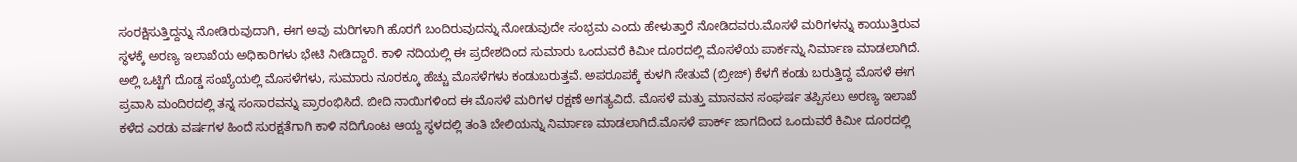ಸಂರಕ್ಷಿಸುತ್ತಿದ್ದನ್ನು ನೋಡಿರುವುದಾಗಿ, ಈಗ ಅವು ಮರಿಗಳಾಗಿ ಹೊರಗೆ ಬಂದಿರುವುದನ್ನು ನೋಡುವುದೇ ಸಂಭ್ರಮ ಎಂದು ಹೇಳುತ್ತಾರೆ ನೋಡಿದವರು.ಮೊಸಳೆ ಮರಿಗಳನ್ನು ಕಾಯುತ್ತಿರುವ ಸ್ಥಳಕ್ಕೆ ಅರಣ್ಯ ಇಲಾಖೆಯ ಅಧಿಕಾರಿಗಳು ಭೇಟಿ ನೀಡಿದ್ದಾರೆ. ಕಾಳಿ ನದಿಯಲ್ಲಿ ಈ ಪ್ರದೇಶದಿಂದ ಸುಮಾರು ಒಂದುವರೆ ಕಿಮೀ ದೂರದಲ್ಲಿ ಮೊಸಳೆಯ ಪಾರ್ಕನ್ನು ನಿರ್ಮಾಣ ಮಾಡಲಾಗಿದೆ. ಅಲ್ಲಿ ಒಟ್ಟಿಗೆ ದೊಡ್ಡ ಸಂಖ್ಯೆಯಲ್ಲಿ ಮೊಸಳೆಗಳು, ಸುಮಾರು ನೂರಕ್ಕೂ ಹೆಚ್ಚು ಮೊಸಳೆಗಳು ಕಂಡುಬರುತ್ತವೆ. ಅಪರೂಪಕ್ಕೆ ಕುಳಗಿ ಸೇತುವೆ (ಬ್ರೀಜ್) ಕೆಳಗೆ ಕಂಡು ಬರುತ್ತಿದ್ದ ಮೊಸಳೆ ಈಗ ಪ್ರವಾಸಿ ಮಂದಿರದಲ್ಲಿ ತನ್ನ ಸಂಸಾರವನ್ನು ಪ್ರಾರಂಭಿಸಿದೆ. ಬೀದಿ ನಾಯಿಗಳಿಂದ ಈ ಮೊಸಳೆ ಮರಿಗಳ ರಕ್ಷಣೆ ಅಗತ್ಯವಿದೆ. ಮೊಸಳೆ ಮತ್ತು ಮಾನವನ ಸಂಘರ್ಷ ತಪ್ಪಿಸಲು ಅರಣ್ಯ ಇಲಾಖೆ ಕಳೆದ ಎರಡು ವರ್ಷಗಳ ಹಿಂದೆ ಸುರಕ್ಷತೆಗಾಗಿ ಕಾಳಿ ನದಿಗೊಂಟ ಆಯ್ದ ಸ್ಥಳದಲ್ಲಿ ತಂತಿ ಬೇಲಿಯನ್ನು ನಿರ್ಮಾಣ ಮಾಡಲಾಗಿದೆ.ಮೊಸಳೆ ಪಾರ್ಕ್ ಜಾಗದಿಂದ ಒಂದುವರೆ ಕಿಮೀ ದೂರದಲ್ಲಿ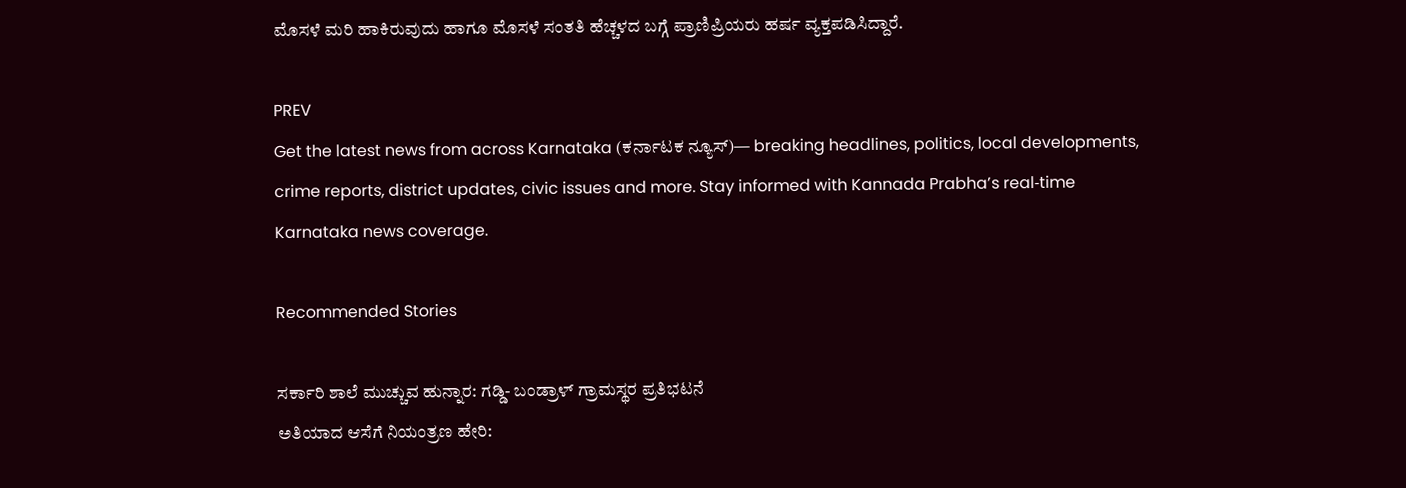ಮೊಸಳೆ ಮರಿ ಹಾಕಿರುವುದು ಹಾಗೂ ಮೊಸಳೆ ಸಂತತಿ ಹೆಚ್ಚಳದ ಬಗ್ಗೆ ಪ್ರಾಣಿಪ್ರಿಯರು ಹರ್ಷ ವ್ಯಕ್ತಪಡಿಸಿದ್ದಾರೆ.

PREV
Get the latest news from across Karnataka (ಕರ್ನಾಟಕ ನ್ಯೂಸ್)— breaking headlines, politics, local developments, crime reports, district updates, civic issues and more. Stay informed with Kannada Prabha’s real‑time Karnataka news coverage.

Recommended Stories

ಸರ್ಕಾರಿ ಶಾಲೆ ಮುಚ್ಚುವ ಹುನ್ನಾರ: ಗಡ್ಡಿ- ಬಂಡ್ರಾಳ್ ಗ್ರಾಮಸ್ಥರ ಪ್ರತಿಭಟನೆ
ಅತಿಯಾದ ಆಸೆಗೆ ನಿಯಂತ್ರಣ ಹೇರಿ: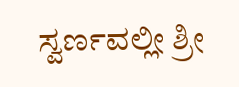ಸ್ವರ್ಣವಲ್ಲೀ ಶ್ರೀ